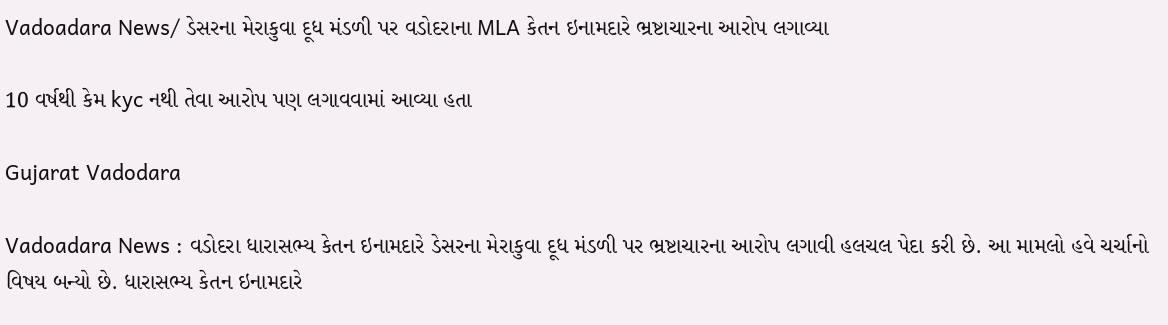Vadoadara News/ ડેસરના મેરાકુવા દૂધ મંડળી પર વડોદરાના MLA કેતન ઇનામદારે ભ્રષ્ટાચારના આરોપ લગાવ્યા

10 વર્ષથી કેમ kyc નથી તેવા આરોપ પણ લગાવવામાં આવ્યા હતા

Gujarat Vadodara

Vadoadara News : વડોદરા ધારાસભ્ય કેતન ઇનામદારે ડેસરના મેરાકુવા દૂધ મંડળી પર ભ્રષ્ટાચારના આરોપ લગાવી હલચલ પેદા કરી છે. આ મામલો હવે ચર્ચાનો વિષય બન્યો છે. ધારાસભ્ય કેતન ઇનામદારે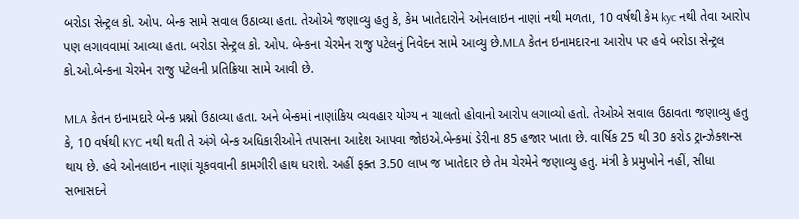બરોડા સેન્ટ્રલ કો. ઓપ. બેન્ક સામે સવાલ ઉઠાવ્યા હતા. તેઓએ જણાવ્યુ હતુ કે, કેમ ખાતેદારોને ઓનલાઇન નાણાં નથી મળતા, 10 વર્ષથી કેમ kyc નથી તેવા આરોપ પણ લગાવવામાં આવ્યા હતા. બરોડા સેન્ટ્રલ કો. ઓપ. બેન્કના ચેરમેન રાજુ પટેલનું નિવેદન સામે આવ્યુ છે.MLA કેતન ઇનામદારના આરોપ પર હવે બરોડા સેન્ટ્રલ કો.ઓ.બેન્કના ચેરમેન રાજુ પટેલની પ્રતિક્રિયા સામે આવી છે.

MLA કેતન ઇનામદારે બેન્ક પ્રશ્નો ઉઠાવ્યા હતા. અને બેન્કમાં નાણાંકિય વ્યવહાર યોગ્ય ન ચાલતો હોવાનો આરોપ લગાવ્યો હતો. તેઓએ સવાલ ઉઠાવતા જણાવ્યુ હતુ કે, 10 વર્ષથી KYC નથી થતી તે અંગે બેન્ક અધિકારીઓને તપાસના આદેશ આપવા જોઇએ.બેન્કમાં ડેરીના 85 હજાર ખાતા છે. વાર્ષિક 25 થી 30 કરોડ ટ્રાન્ઝેક્શન્સ થાય છે. હવે ઓનલાઇન નાણાં ચૂકવવાની કામગીરી હાથ ધરાશે. અહીં ફક્ત 3.50 લાખ જ ખાતેદાર છે તેમ ચેરમેને જણાવ્યુ હતુ. મંત્રી કે પ્રમુખોને નહીં, સીધા સભાસદને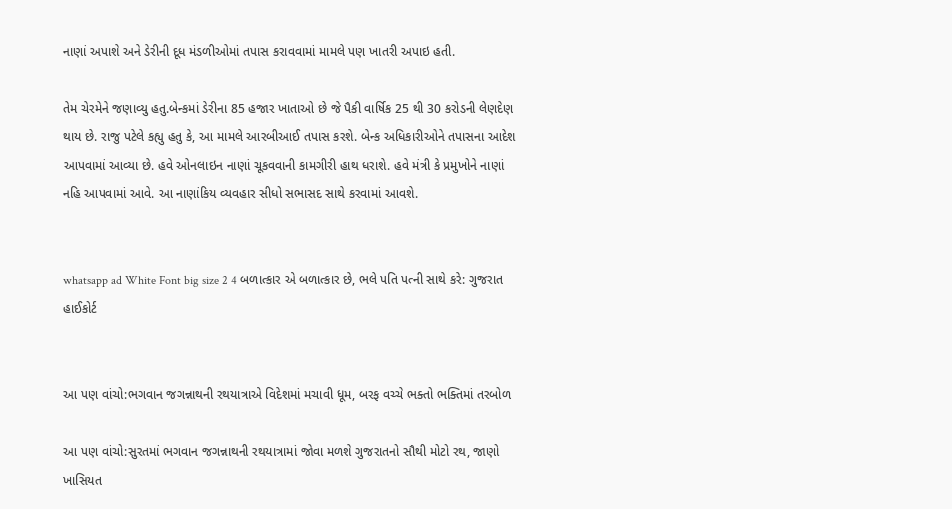નાણાં અપાશે અને ડેરીની દૂધ મંડળીઓમાં તપાસ કરાવવામાં મામલે પણ ખાતરી અપાઇ હતી.

તેમ ચેરમેને જણાવ્યુ હતુ.બેન્કમાં ડેરીના 85 હજાર ખાતાઓ છે જે પૈકી વાર્ષિક 25 થી 30 કરોડની લેણદેણ થાય છે. રાજુ પટેલે કહ્યુ હતુ કે, આ મામલે આરબીઆઈ તપાસ કરશે. બેન્ક અધિકારીઓને તપાસના આદેશ આપવામાં આવ્યા છે. હવે ઓનલાઇન નાણાં ચૂકવવાની કામગીરી હાથ ધરાશે. હવે મંત્રી કે પ્રમુખોને નાણાં નહિ આપવામાં આવે. આ નાણાંકિય વ્યવહાર સીધો સભાસદ સાથે કરવામાં આવશે.


whatsapp ad White Font big size 2 4 બળાત્કાર એ બળાત્કાર છે, ભલે પતિ પત્ની સાથે કરે: ગુજરાત હાઈકોર્ટ


આ પણ વાંચો:ભગવાન જગન્નાથની રથયાત્રાએ વિદેશમાં મચાવી ધૂમ, બરફ વચ્ચે ભક્તો ભક્તિમાં તરબોળ

આ પણ વાંચો:સુરતમાં ભગવાન જગન્નાથની રથયાત્રામાં જોવા મળશે ગુજરાતનો સૌથી મોટો રથ, જાણો ખાસિયત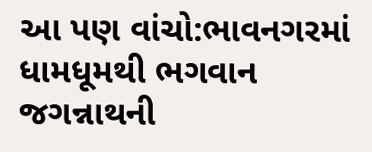આ પણ વાંચો:ભાવનગરમાં ધામધૂમથી ભગવાન જગન્નાથની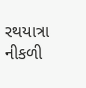રથયાત્રા નીકળી